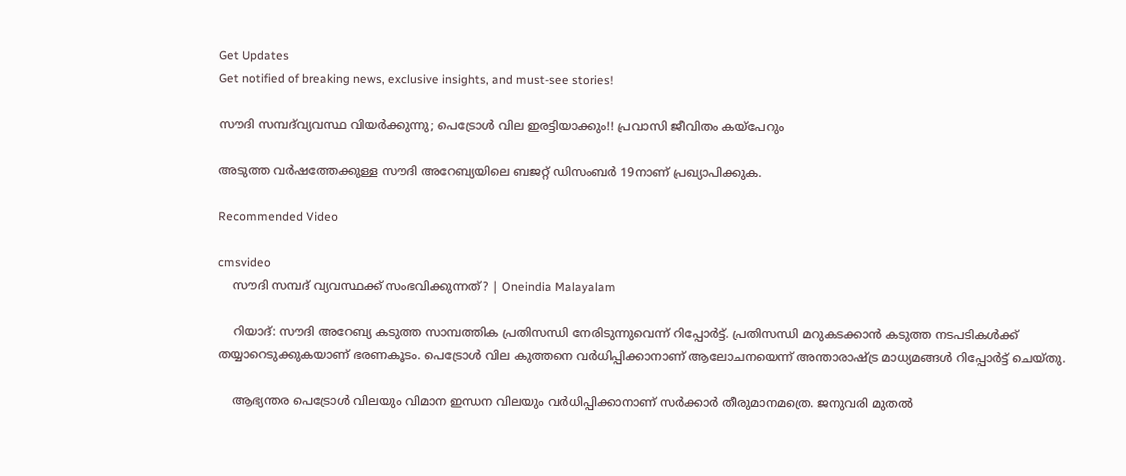Get Updates
Get notified of breaking news, exclusive insights, and must-see stories!

സൗദി സമ്പദ്‌വ്യവസ്ഥ വിയര്‍ക്കുന്നു; പെട്രോള്‍ വില ഇരട്ടിയാക്കും!! പ്രവാസി ജീവിതം കയ്‌പേറും

അടുത്ത വര്‍ഷത്തേക്കുള്ള സൗദി അറേബ്യയിലെ ബജറ്റ് ഡിസംബര്‍ 19നാണ് പ്രഖ്യാപിക്കുക.

Recommended Video

cmsvideo
    സൗദി സമ്പദ് വ്യവസ്ഥക്ക് സംഭവിക്കുന്നത്? | Oneindia Malayalam

    റിയാദ്: സൗദി അറേബ്യ കടുത്ത സാമ്പത്തിക പ്രതിസന്ധി നേരിടുന്നുവെന്ന് റിപ്പോര്‍ട്ട്. പ്രതിസന്ധി മറുകടക്കാന്‍ കടുത്ത നടപടികള്‍ക്ക് തയ്യാറെടുക്കുകയാണ് ഭരണകൂടം. പെട്രോള്‍ വില കുത്തനെ വര്‍ധിപ്പിക്കാനാണ് ആലോചനയെന്ന് അന്താരാഷ്ട്ര മാധ്യമങ്ങള്‍ റിപ്പോര്‍ട്ട് ചെയ്തു.

    ആഭ്യന്തര പെട്രോള്‍ വിലയും വിമാന ഇന്ധന വിലയും വര്‍ധിപ്പിക്കാനാണ് സര്‍ക്കാര്‍ തീരുമാനമത്രെ. ജനുവരി മുതല്‍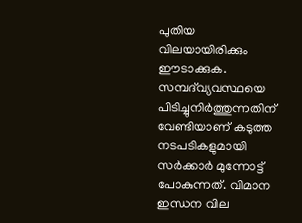പുതിയ വിലയായിരിക്കും ഈടാക്കുക. സമ്പദ്‌വ്യവസ്ഥയെ പിടിച്ചുനിര്‍ത്തുന്നതിന് വേണ്ടിയാണ് കടുത്ത നടപടികളുമായി സര്‍ക്കാര്‍ മുന്നോട്ട് പോകുന്നത്. വിമാന ഇന്ധന വില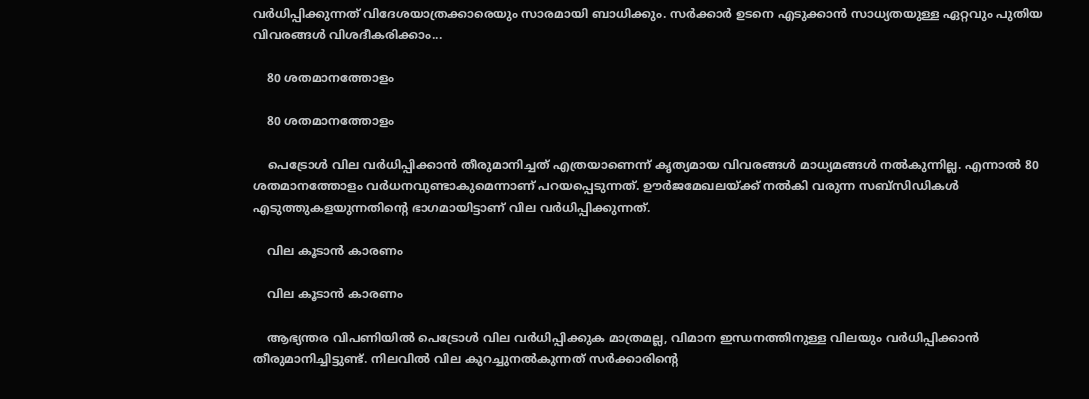വര്‍ധിപ്പിക്കുന്നത് വിദേശയാത്രക്കാരെയും സാരമായി ബാധിക്കും. സര്‍ക്കാര്‍ ഉടനെ എടുക്കാന്‍ സാധ്യതയുള്ള ഏറ്റവും പുതിയ വിവരങ്ങള്‍ വിശദീകരിക്കാം...

    80 ശതമാനത്തോളം

    80 ശതമാനത്തോളം

    പെട്രോള്‍ വില വര്‍ധിപ്പിക്കാന്‍ തീരുമാനിച്ചത് എത്രയാണെന്ന് കൃത്യമായ വിവരങ്ങള്‍ മാധ്യമങ്ങള്‍ നല്‍കുന്നില്ല. എന്നാല്‍ 80 ശതമാനത്തോളം വര്‍ധനവുണ്ടാകുമെന്നാണ് പറയപ്പെടുന്നത്. ഊര്‍ജമേഖലയ്ക്ക് നല്‍കി വരുന്ന സബ്‌സിഡികള്‍ എടുത്തുകളയുന്നതിന്റെ ഭാഗമായിട്ടാണ് വില വര്‍ധിപ്പിക്കുന്നത്.

    വില കൂടാന്‍ കാരണം

    വില കൂടാന്‍ കാരണം

    ആഭ്യന്തര വിപണിയില്‍ പെട്രോള്‍ വില വര്‍ധിപ്പിക്കുക മാത്രമല്ല, വിമാന ഇന്ധനത്തിനുള്ള വിലയും വര്‍ധിപ്പിക്കാന്‍ തീരുമാനിച്ചിട്ടുണ്ട്. നിലവില്‍ വില കുറച്ചുനല്‍കുന്നത് സര്‍ക്കാരിന്റെ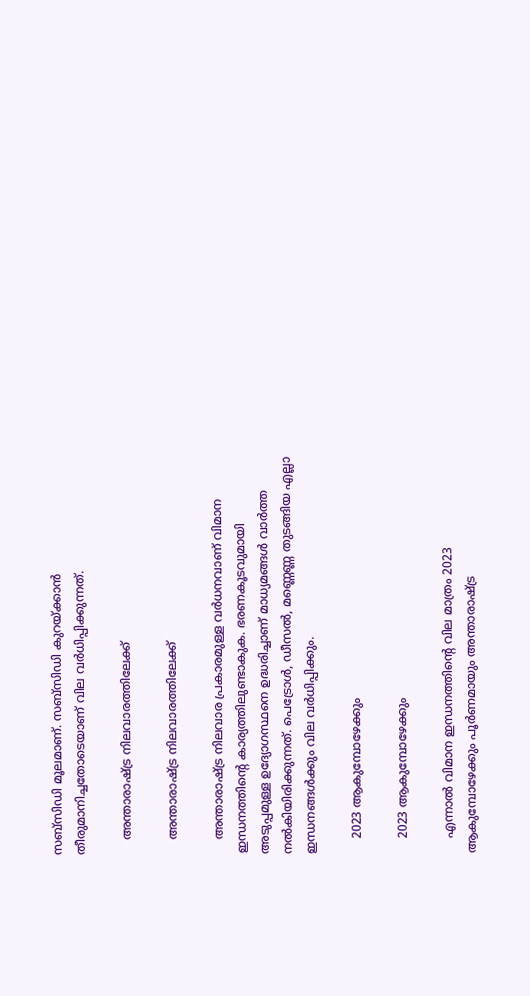സബ്‌സിഡി മൂലമാണ്. സബ്‌സിഡി കുറയ്ക്കാന്‍ തീരുമാനിച്ചതോടെയാണ് വില വര്‍ധിപ്പിക്കുന്നത്.

    അന്താരാഷ്ട്ര നിലവാരത്തിലേക്ക്

    അന്താരാഷ്ട്ര നിലവാരത്തിലേക്ക്

    അന്താരാഷ്ട്ര നിലവാര പ്രകാരമുള്ള വര്‍ധനവാണ് വിമാന ഇന്ധനത്തിന്റെ കാര്യത്തിലുണ്ടാകുക. ഭരണകൂടവുമായി അടുപ്പമുള്ള ഉദ്യോഗസ്ഥനെ ഉദ്ധരിച്ചാണ് മാധ്യമങ്ങള്‍ വാര്‍ത്ത നല്‍കിയിരിക്കുന്നത്. പെട്രോള്‍, ഡീസല്‍, മണ്ണെണ്ണ തുടങ്ങിയ എല്ലാ ഇന്ധനങ്ങള്‍ക്കും വില വര്‍ധിപ്പിക്കും.

    2023 ആകുമ്പോഴേക്കും

    2023 ആകുമ്പോഴേക്കും

    എന്നാല്‍ വിമാന ഇന്ധനത്തിന്റെ വില മാത്രം 2023 ആകുമ്പോഴേക്കും പൂര്‍ണമായും അന്താരാഷ്ട്ര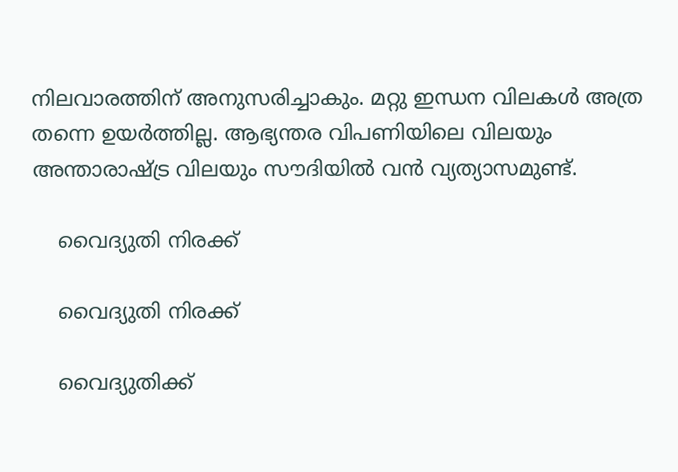നിലവാരത്തിന് അനുസരിച്ചാകും. മറ്റു ഇന്ധന വിലകള്‍ അത്ര തന്നെ ഉയര്‍ത്തില്ല. ആഭ്യന്തര വിപണിയിലെ വിലയും അന്താരാഷ്ട്ര വിലയും സൗദിയില്‍ വന്‍ വ്യത്യാസമുണ്ട്.

    വൈദ്യുതി നിരക്ക്

    വൈദ്യുതി നിരക്ക്

    വൈദ്യുതിക്ക്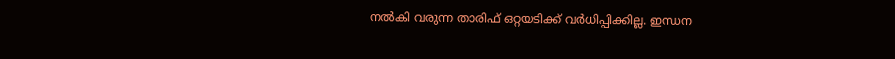നല്‍കി വരുന്ന താരിഫ് ഒറ്റയടിക്ക് വര്‍ധിപ്പിക്കില്ല. ഇന്ധന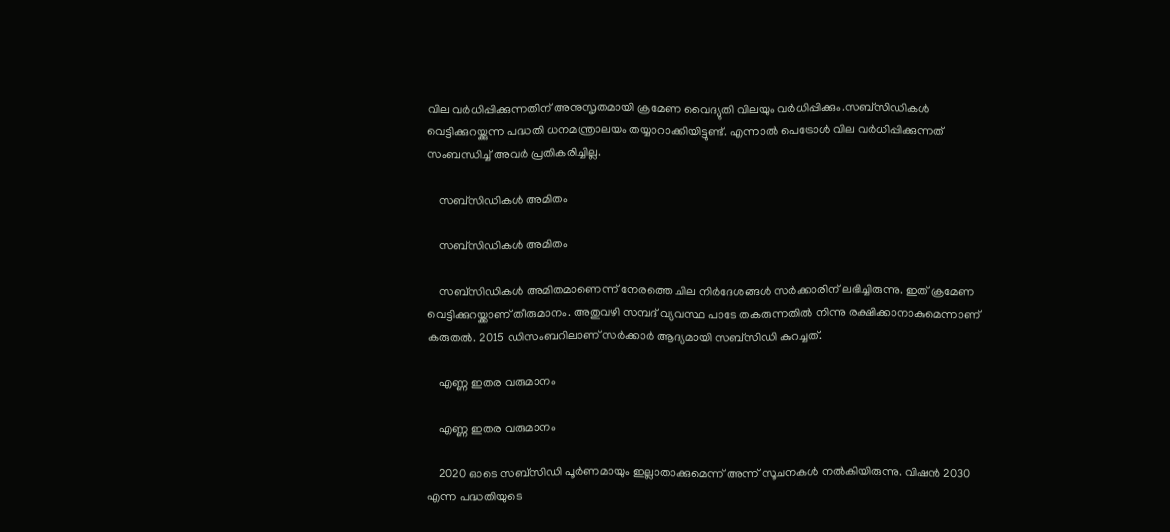വില വര്‍ധിപ്പിക്കുന്നതിന് അനുസൃതമായി ക്രമേണ വൈദ്യുതി വിലയും വര്‍ധിപ്പിക്കും.സബ്‌സിഡികള്‍ വെട്ടിക്കുറയ്ക്കുന്ന പദ്ധതി ധനമന്ത്രാലയം തയ്യാറാക്കിയിട്ടുണ്ട്. എന്നാല്‍ പെട്രോള്‍ വില വര്‍ധിപ്പിക്കുന്നത് സംബന്ധിച്ച് അവര്‍ പ്രതികരിച്ചില്ല.

    സബ്‌സിഡികള്‍ അമിതം

    സബ്‌സിഡികള്‍ അമിതം

    സബ്‌സിഡികള്‍ അമിതമാണെന്ന് നേരത്തെ ചില നിര്‍ദേശങ്ങള്‍ സര്‍ക്കാരിന് ലഭിച്ചിരുന്നു. ഇത് ക്രമേണ വെട്ടിക്കുറയ്ക്കാണ് തീരുമാനം. അതുവഴി സമ്പദ് വ്യവസ്ഥ പാടേ തകരുന്നതില്‍ നിന്നു രക്ഷിക്കാനാകുമെന്നാണ് കരുതല്‍. 2015 ഡിസംബറിലാണ് സര്‍ക്കാര്‍ ആദ്യമായി സബ്‌സിഡി കുറച്ചത്.

    എണ്ണ ഇതര വരുമാനം

    എണ്ണ ഇതര വരുമാനം

    2020 ഓടെ സബ്‌സിഡി പൂര്‍ണമായും ഇല്ലാതാക്കുമെന്ന് അന്ന് സൂചനകള്‍ നല്‍കിയിരുന്നു. വിഷന്‍ 2030 എന്ന പദ്ധതിയുടെ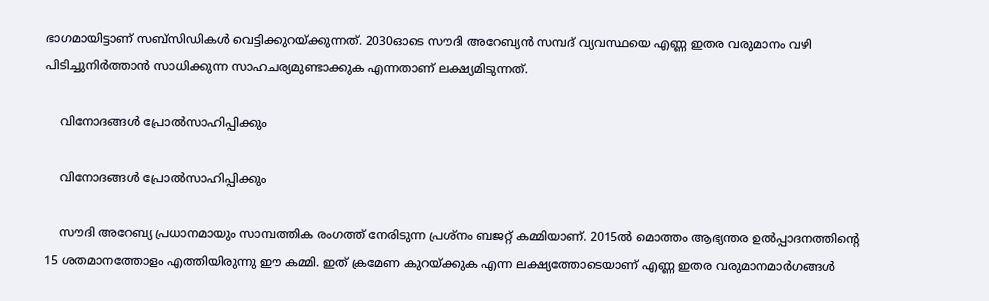ഭാഗമായിട്ടാണ് സബ്‌സിഡികള്‍ വെട്ടിക്കുറയ്ക്കുന്നത്. 2030ഓടെ സൗദി അറേബ്യന്‍ സമ്പദ് വ്യവസ്ഥയെ എണ്ണ ഇതര വരുമാനം വഴി പിടിച്ചുനിര്‍ത്താന്‍ സാധിക്കുന്ന സാഹചര്യമുണ്ടാക്കുക എന്നതാണ് ലക്ഷ്യമിടുന്നത്.

    വിനോദങ്ങള്‍ പ്രോല്‍സാഹിപ്പിക്കും

    വിനോദങ്ങള്‍ പ്രോല്‍സാഹിപ്പിക്കും

    സൗദി അറേബ്യ പ്രധാനമായും സാമ്പത്തിക രംഗത്ത് നേരിടുന്ന പ്രശ്‌നം ബജറ്റ് കമ്മിയാണ്. 2015ല്‍ മൊത്തം ആഭ്യന്തര ഉല്‍പ്പാദനത്തിന്റെ 15 ശതമാനത്തോളം എത്തിയിരുന്നു ഈ കമ്മി. ഇത് ക്രമേണ കുറയ്ക്കുക എന്ന ലക്ഷ്യത്തോടെയാണ് എണ്ണ ഇതര വരുമാനമാര്‍ഗങ്ങള്‍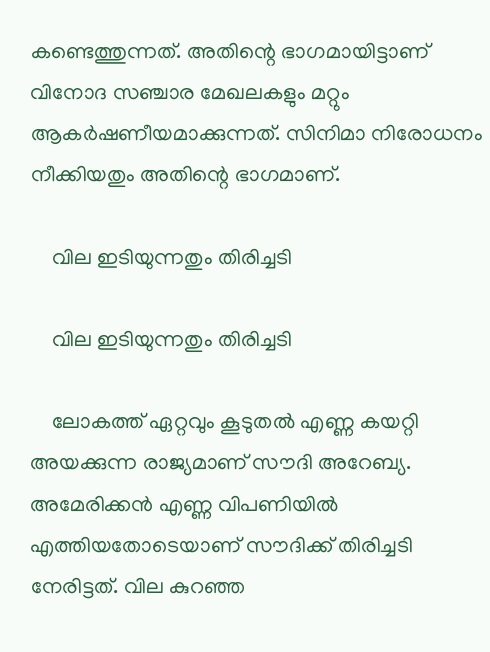കണ്ടെത്തുന്നത്. അതിന്റെ ഭാഗമായിട്ടാണ് വിനോദ സഞ്ചാര മേഖലകളും മറ്റും ആകര്‍ഷണീയമാക്കുന്നത്. സിനിമാ നിരോധനം നീക്കിയതും അതിന്റെ ഭാഗമാണ്.

    വില ഇടിയുന്നതും തിരിച്ചടി

    വില ഇടിയുന്നതും തിരിച്ചടി

    ലോകത്ത് ഏറ്റവും കൂടുതല്‍ എണ്ണ കയറ്റി അയക്കുന്ന രാജ്യമാണ് സൗദി അറേബ്യ. അമേരിക്കന്‍ എണ്ണ വിപണിയില്‍ എത്തിയതോടെയാണ് സൗദിക്ക് തിരിച്ചടി നേരിട്ടത്. വില കുറഞ്ഞ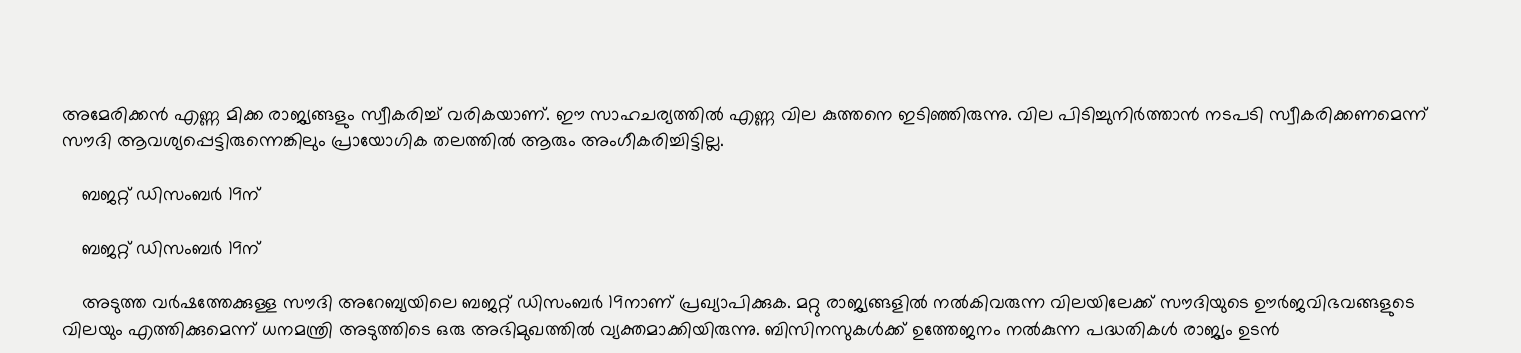അമേരിക്കന്‍ എണ്ണ മിക്ക രാജ്യങ്ങളും സ്വീകരിച്ച് വരികയാണ്. ഈ സാഹചര്യത്തില്‍ എണ്ണ വില കുത്തനെ ഇടിഞ്ഞിരുന്നു. വില പിടിച്ചുനിര്‍ത്താന്‍ നടപടി സ്വീകരിക്കണമെന്ന് സൗദി ആവശ്യപ്പെട്ടിരുന്നെങ്കിലും പ്രായോഗിക തലത്തില്‍ ആരും അംഗീകരിച്ചിട്ടില്ല.

    ബജറ്റ് ഡിസംബര്‍ 19ന്

    ബജറ്റ് ഡിസംബര്‍ 19ന്

    അടുത്ത വര്‍ഷത്തേക്കുള്ള സൗദി അറേബ്യയിലെ ബജറ്റ് ഡിസംബര്‍ 19നാണ് പ്രഖ്യാപിക്കുക. മറ്റു രാജ്യങ്ങളില്‍ നല്‍കിവരുന്ന വിലയിലേക്ക് സൗദിയുടെ ഊര്‍ജവിഭവങ്ങളുടെ വിലയും എത്തിക്കുമെന്ന് ധനമന്ത്രി അടുത്തിടെ ഒരു അഭിമുഖത്തില്‍ വ്യക്തമാക്കിയിരുന്നു. ബിസിനസുകള്‍ക്ക് ഉത്തേജനം നല്‍കുന്ന പദ്ധതികള്‍ രാജ്യം ഉടന്‍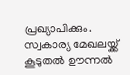പ്രഖ്യാപിക്കും. സ്വകാര്യ മേഖലയ്ക്ക് കൂടുതല്‍ ഊന്നല്‍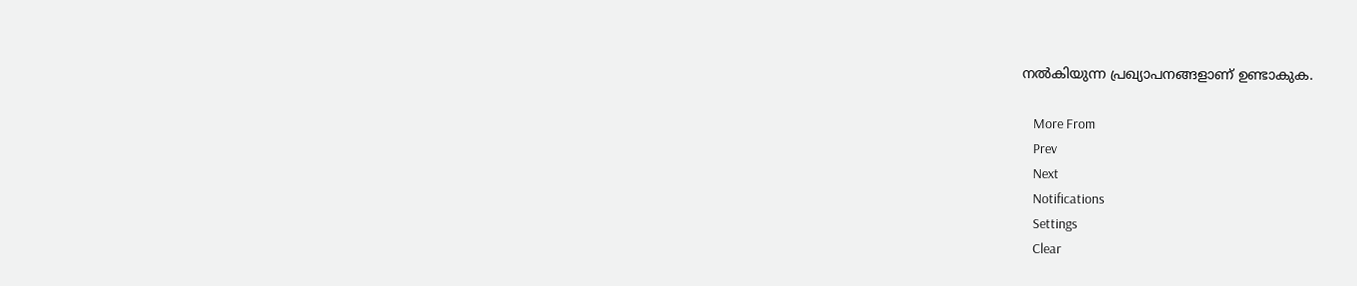നല്‍കിയുന്ന പ്രഖ്യാപനങ്ങളാണ് ഉണ്ടാകുക.

    More From
    Prev
    Next
    Notifications
    Settings
    Clear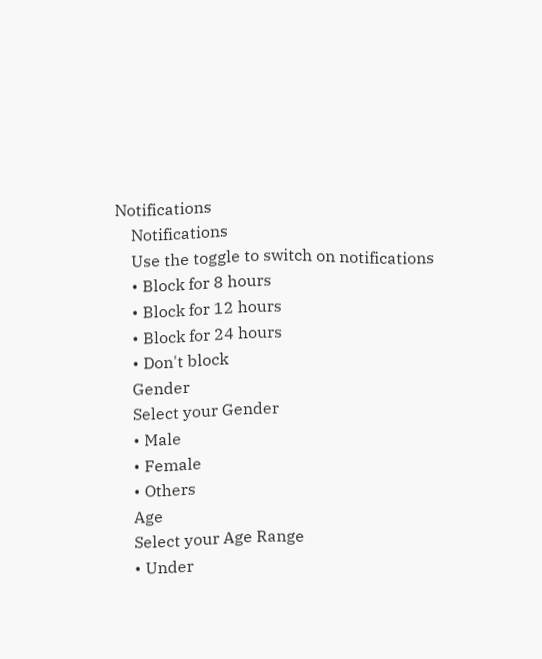Notifications
    Notifications
    Use the toggle to switch on notifications
    • Block for 8 hours
    • Block for 12 hours
    • Block for 24 hours
    • Don't block
    Gender
    Select your Gender
    • Male
    • Female
    • Others
    Age
    Select your Age Range
    • Under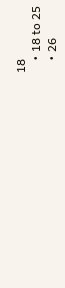18
    • 18 to 25
    • 26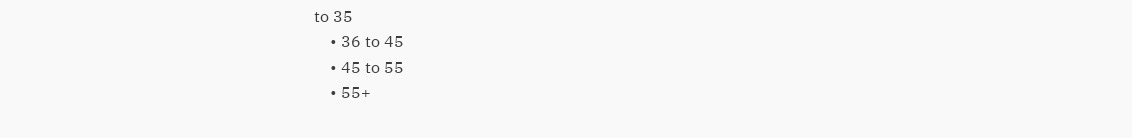to 35
    • 36 to 45
    • 45 to 55
    • 55+